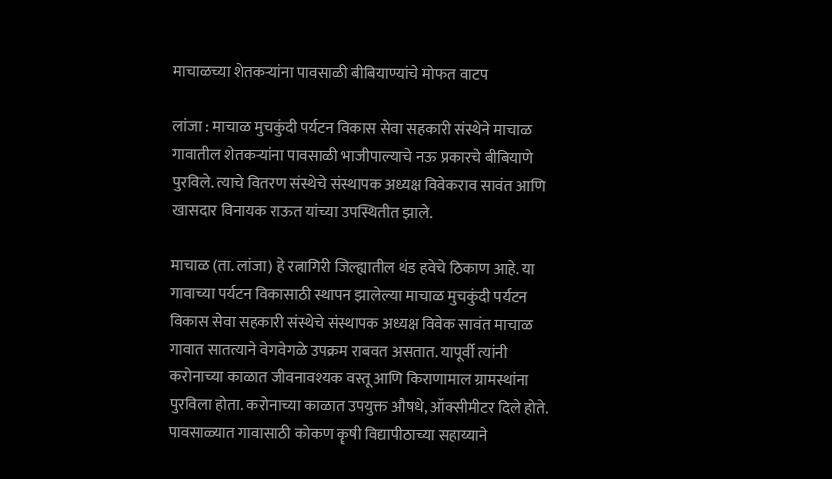माचाळच्या शेतकऱ्यांना पावसाळी बीबियाण्यांचे मोफत वाटप

लांजा : माचाळ मुचकुंदी पर्यटन विकास सेवा सहकारी संस्थेने माचाळ गावातील शेतकऱ्यांना पावसाळी भाजीपाल्याचे नऊ प्रकारचे बीबियाणे पुरविले. त्याचे वितरण संस्थेचे संस्थापक अध्यक्ष विवेकराव सावंत आणि खासदार विनायक राऊत यांच्या उपस्थितीत झाले.

माचाळ (ता. लांजा) हे रत्नागिरी जिल्ह्यातील थंड हवेचे ठिकाण आहे. या गावाच्या पर्यटन विकासाठी स्थापन झालेल्या माचाळ मुचकुंदी पर्यटन विकास सेवा सहकारी संस्थेचे संस्थापक अध्यक्ष विवेक सावंत माचाळ गावात सातत्याने वेगवेगळे उपक्रम राबवत असतात. यापूर्वी त्यांनी करोनाच्या काळात जीवनावश्यक वस्तू आणि किराणामाल ग्रामस्थांना पुरविला होता. करोनाच्या काळात उपयुक्त औषधे, ऑक्सीमीटर दिले होते. पावसाळ्यात गावासाठी कोकण कॄषी विद्यापीठाच्या सहाय्याने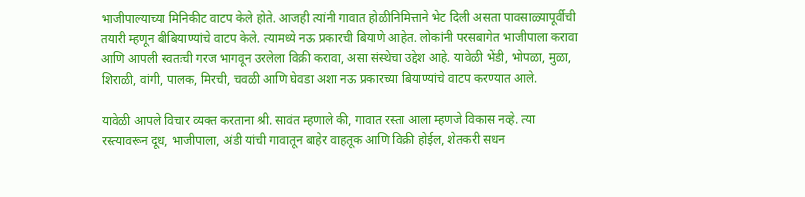भाजीपाल्याच्या मिनिकीट वाटप केले होते. आजही त्यांनी गावात होळीनिमित्ताने भेट दिली असता पावसाळ्यापूर्वीची तयारी म्हणून बीबियाण्यांचे वाटप केले. त्यामध्ये नऊ प्रकारची बियाणे आहेत. लोकांनी परसबागेत भाजीपाला करावा आणि आपली स्वतःची गरज भागवून उरलेला विक्री करावा, असा संस्थेचा उद्देश आहे. यावेळी भेंडी, भोपळा, मुळा, शिराळी, वांगी, पालक, मिरची, चवळी आणि घेवडा अशा नऊ प्रकारच्या बियाण्यांचे वाटप करण्यात आले.

यावेळी आपले विचार व्यक्त करताना श्री. सावंत म्हणाले की, गावात रस्ता आला म्हणजे विकास नव्हे. त्या रस्त्यावरून दूध, भाजीपाला, अंडी यांची गावातून बाहेर वाहतूक आणि विक्री होईल, शेतकरी सधन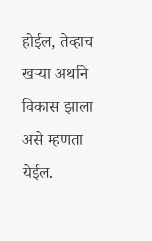होईल, तेव्हाच खऱ्या अर्थाने विकास झाला असे म्हणता येईल.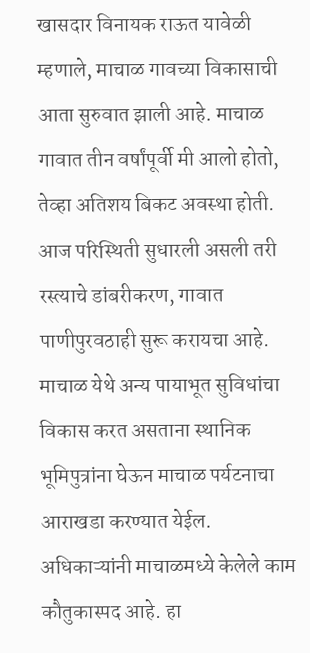खासदार विनायक राऊत यावेळी म्हणाले, माचाळ गावच्या विकासाची आता सुरुवात झाली आहे. माचाळ गावात तीन वर्षांपूर्वी मी आलो होतो, तेव्हा अतिशय बिकट अवस्था होती. आज परिस्थिती सुधारली असली तरी रस्त्याचे डांबरीकरण, गावात पाणीपुरवठाही सुरू करायचा आहे. माचाळ येथे अन्य पायाभूत सुविधांचा विकास करत असताना स्थानिक भूमिपुत्रांना घेऊन माचाळ पर्यटनाचा आराखडा करण्यात येईल. अधिकाऱ्यांनी माचाळमध्ये केलेले काम कौतुकास्पद आहे. हा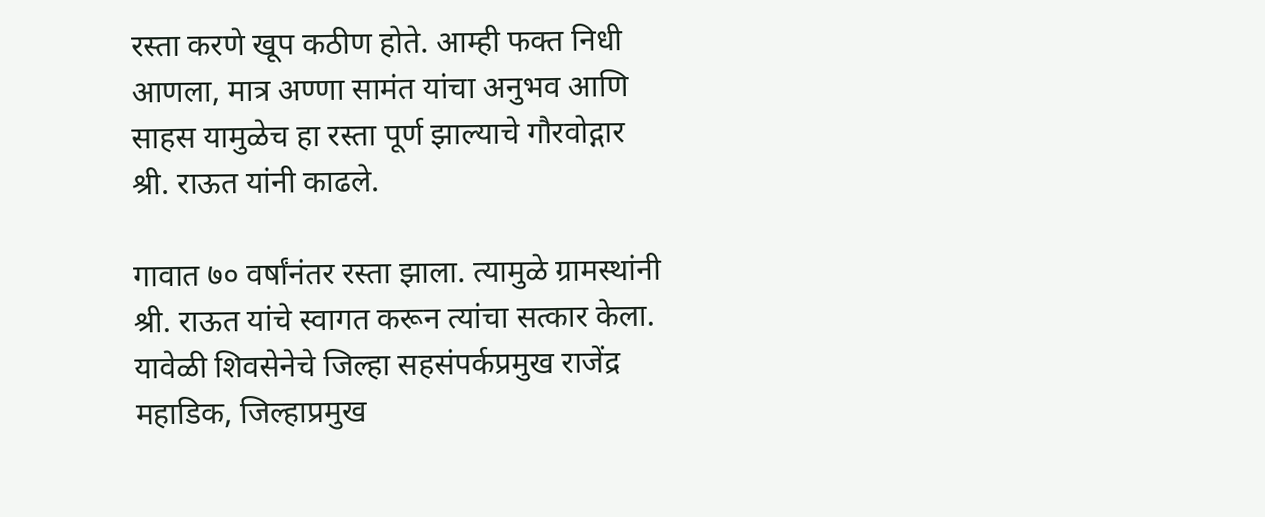रस्ता करणे खूप कठीण होते. आम्ही फक्त निधी आणला, मात्र अण्णा सामंत यांचा अनुभव आणि साहस यामुळेच हा रस्ता पूर्ण झाल्याचे गौरवोद्गार श्री. राऊत यांनी काढले.

गावात ७० वर्षांनंतर रस्ता झाला. त्यामुळे ग्रामस्थांनी श्री. राऊत यांचे स्वागत करून त्यांचा सत्कार केला. यावेळी शिवसेनेचे जिल्हा सहसंपर्कप्रमुख राजेंद्र महाडिक, जिल्हाप्रमुख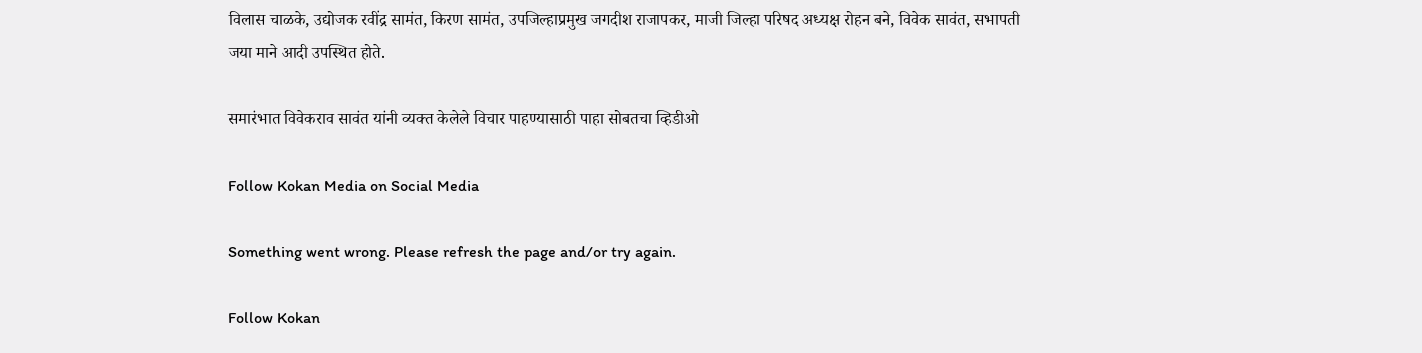विलास चाळके, उद्योजक रवींद्र सामंत, किरण सामंत, उपजिल्हाप्रमुख जगदीश राजापकर, माजी जिल्हा परिषद अध्यक्ष रोहन बने, विवेक सावंत, सभापती जया माने आदी उपस्थित होते.

समारंभात विवेकराव सावंत यांनी व्यक्त केलेले विचार पाहण्यासाठी पाहा सोबतचा व्हिडीओ

Follow Kokan Media on Social Media

Something went wrong. Please refresh the page and/or try again.

Follow Kokan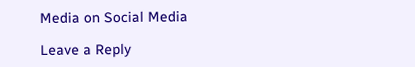Media on Social Media

Leave a Reply